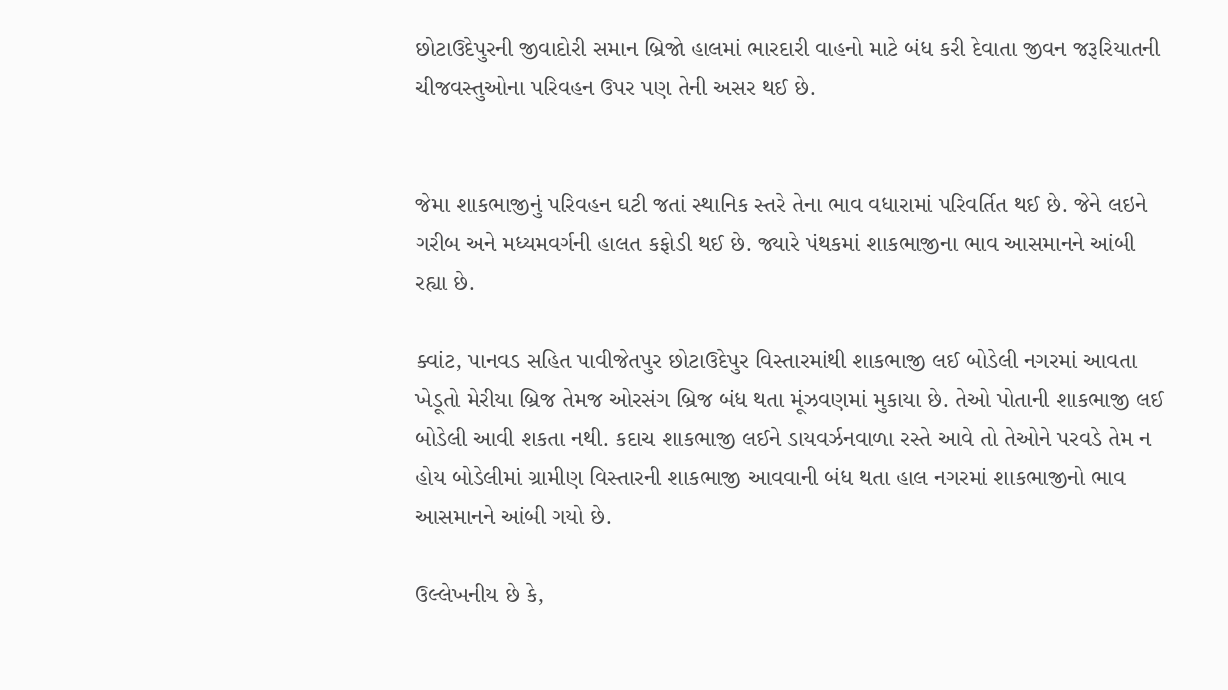છોટાઉદેપુરની જીવાદોરી સમાન બ્રિજો હાલમાં ભારદારી વાહનો માટે બંધ કરી દેવાતા જીવન જરૂરિયાતની ચીજવસ્તુઓના પરિવહન ઉપર પણ તેની અસર થઈ છે.


જેમા શાકભાજીનું પરિવહન ઘટી જતાં સ્થાનિક સ્તરે તેના ભાવ વધારામાં પરિવર્તિત થઈ છે. જેને લઇને ગરીબ અને મધ્યમવર્ગની હાલત કફોડી થઈ છે. જ્યારે પંથકમાં શાકભાજીના ભાવ આસમાનને આંબી રહ્યા છે.

ક્વાંટ, પાનવડ સહિત પાવીજેતપુર છોટાઉદેપુર વિસ્તારમાંથી શાકભાજી લઈ બોડેલી નગરમાં આવતા ખેડૂતો મેરીયા બ્રિજ તેમજ ઓરસંગ બ્રિજ બંધ થતા મૂંઝવણમાં મુકાયા છે. તેઓ પોતાની શાકભાજી લઈ બોડેલી આવી શકતા નથી. કદાચ શાકભાજી લઈને ડાયવર્ઝનવાળા રસ્તે આવે તો તેઓને પરવડે તેમ ન હોય બોડેલીમાં ગ્રામીણ વિસ્તારની શાકભાજી આવવાની બંધ થતા હાલ નગરમાં શાકભાજીનો ભાવ આસમાનને આંબી ગયો છે.

ઉલ્લેખનીય છે કે,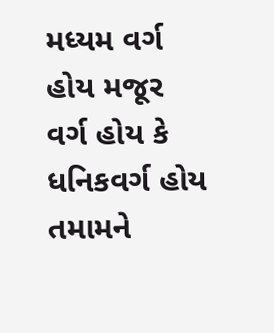મધ્યમ વર્ગ હોય મજૂર વર્ગ હોય કે ધનિકવર્ગ હોય તમામને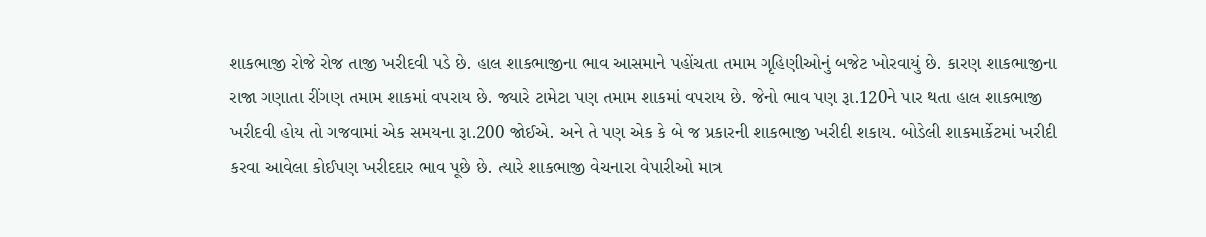શાકભાજી રોજે રોજ તાજી ખરીદવી પડે છે. હાલ શાકભાજીના ભાવ આસમાને પહોંચતા તમામ ગૃહિણીઓનું બજેટ ખોરવાયું છે. કારણ શાકભાજીના રાજા ગણાતા રીંગણ તમામ શાકમાં વપરાય છે. જ્યારે ટામેટા પણ તમામ શાકમાં વપરાય છે. જેનો ભાવ પણ રૂા.120ને પાર થતા હાલ શાકભાજી ખરીદવી હોય તો ગજવામાં એક સમયના રૂા.200 જોઈએ. અને તે પણ એક કે બે જ પ્રકારની શાકભાજી ખરીદી શકાય. બોડેલી શાકમાર્કેટમાં ખરીદી કરવા આવેલા કોઈપણ ખરીદદાર ભાવ પૂછે છે. ત્યારે શાકભાજી વેચનારા વેપારીઓ માત્ર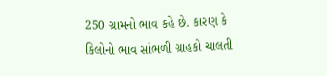250 ગ્રામનો ભાવ કહે છે. કારણ કે કિલોનો ભાવ સાંભળી ગ્રાહકો ચાલતી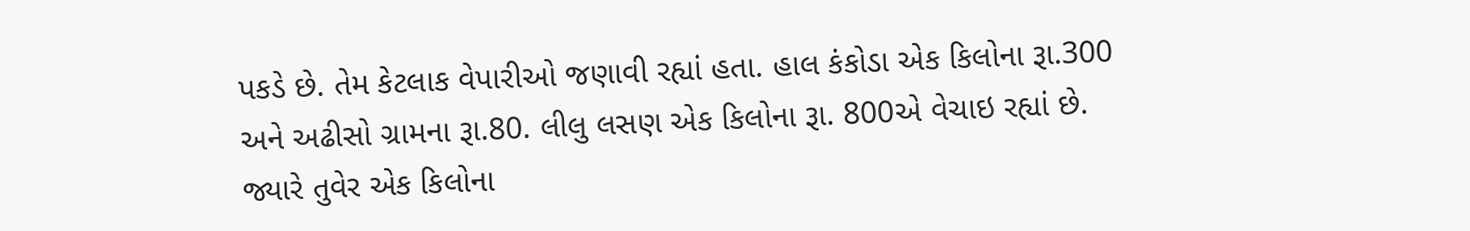પકડે છે. તેમ કેટલાક વેપારીઓ જણાવી રહ્યાં હતા. હાલ કંકોડા એક કિલોના રૂા.300 અને અઢીસો ગ્રામના રૂા.80. લીલુ લસણ એક કિલોના રૂા. 800એ વેચાઇ રહ્યાં છે. જ્યારે તુવેર એક કિલોના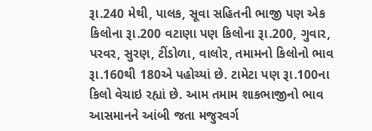રૂા.240 મેથી, પાલક, સૂવા સહિતની ભાજી પણ એક કિલોના રૂા.200 વટાણા પણ કિલોના રૂા.200, ગુવાર, પરવર, સુરણ, ટીંડોળા, વાલોર, તમામનો કિલોનો ભાવ રૂા.160થી 180એ પહોચ્યાં છે. ટામેટા પણ રૂા.100ના કિલો વેચાઇ રહ્યાં છે. આમ તમામ શાકભાજીનો ભાવ આસમાનને આંબી જતા મજુરવર્ગ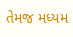તેમજ મધ્યમ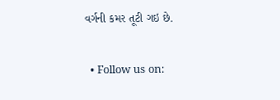વર્ગની કમર તૂટી ગઇ છે.


  • Follow us on: